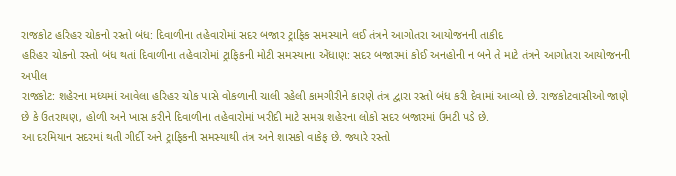રાજકોટ હરિહર ચોકનો રસ્તો બંધ: દિવાળીના તહેવારોમાં સદર બજાર ટ્રાફિક સમસ્યાને લઈ તંત્રને આગોતરા આયોજનની તાકીદ
હરિહર ચોકનો રસ્તો બંધ થતાં દિવાળીના તહેવારોમાં ટ્રાફિકની મોટી સમસ્યાના એંધાણ: સદર બજારમાં કોઈ અનહોની ન બને તે માટે તંત્રને આગોતરા આયોજનની અપીલ
રાજકોટ: શહેરના મધ્યમાં આવેલા હરિહર ચોક પાસે વોકળાની ચાલી રહેલી કામગીરીને કારણે તંત્ર દ્વારા રસ્તો બંધ કરી દેવામાં આવ્યો છે. રાજકોટવાસીઓ જાણે છે કે ઉતરાયણ, હોળી અને ખાસ કરીને દિવાળીના તહેવારોમાં ખરીદી માટે સમગ્ર શહેરના લોકો સદર બજારમાં ઉમટી પડે છે.
આ દરમિયાન સદરમાં થતી ગીર્દી અને ટ્રાફિકની સમસ્યાથી તંત્ર અને શાસકો વાકેફ છે. જ્યારે રસ્તો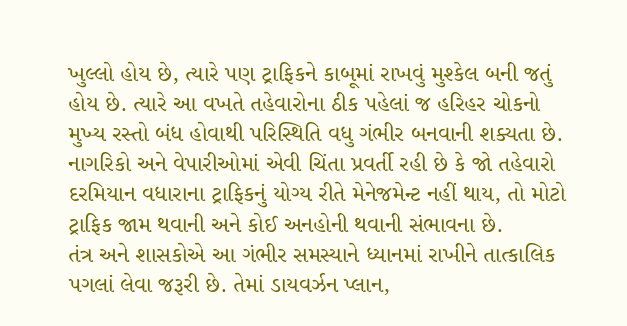ખુલ્લો હોય છે, ત્યારે પણ ટ્રાફિકને કાબૂમાં રાખવું મુશ્કેલ બની જતું હોય છે. ત્યારે આ વખતે તહેવારોના ઠીક પહેલાં જ હરિહર ચોકનો મુખ્ય રસ્તો બંધ હોવાથી પરિસ્થિતિ વધુ ગંભીર બનવાની શક્યતા છે.
નાગરિકો અને વેપારીઓમાં એવી ચિંતા પ્રવર્તી રહી છે કે જો તહેવારો દરમિયાન વધારાના ટ્રાફિકનું યોગ્ય રીતે મેનેજમેન્ટ નહીં થાય, તો મોટો ટ્રાફિક જામ થવાની અને કોઈ અનહોની થવાની સંભાવના છે.
તંત્ર અને શાસકોએ આ ગંભીર સમસ્યાને ધ્યાનમાં રાખીને તાત્કાલિક પગલાં લેવા જરૂરી છે. તેમાં ડાયવર્ઝન પ્લાન,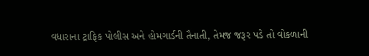વધારાના ટ્રાફિક પોલીસ અને હોમગાર્ડની તૈનાતી, તેમજ જરૂર પડે તો વોકળાની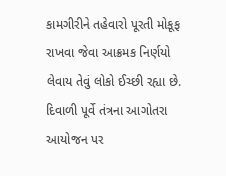કામગીરીને તહેવારો પૂરતી મોકૂફ રાખવા જેવા આક્રમક નિર્ણયો લેવાય તેવું લોકો ઈચ્છી રહ્યા છે. દિવાળી પૂર્વે તંત્રના આગોતરા આયોજન પર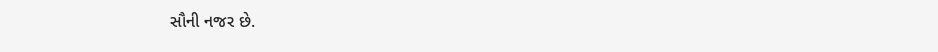સૌની નજર છે.